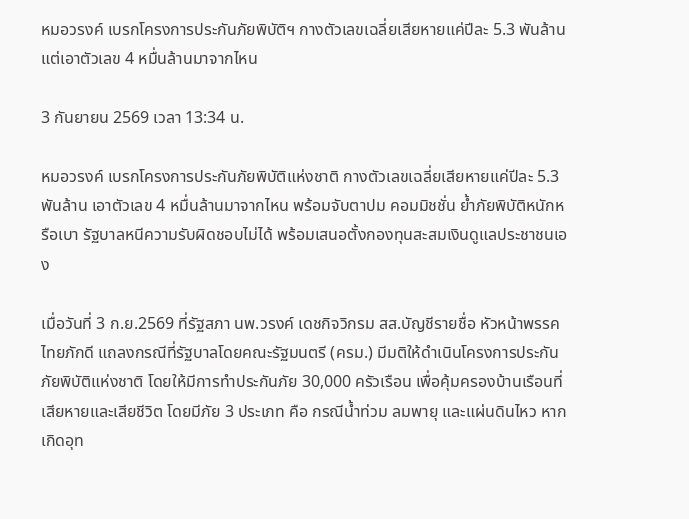หมอวรงค์ เบรกโครงการประกันภัยพิบัติฯ กางตัวเลขเฉลี่ยเสียหายแค่ปีละ 5.3 พันล้าน แต่เอาตัวเลข 4 หมื่นล้านมาจากไหน

3 กันยายน 2569 เวลา 13:34 น.

หมอวรงค์ เบรกโครงการประกันภัยพิบัติแห่งชาติ กางตัวเลขเฉลี่ยเสียหายแค่ปีละ 5.3 พันล้าน เอาตัวเลข 4 หมื่นล้านมาจากไหน พร้อมจับตาปม คอมมิชชั่น ย้ำภัยพิบัติหนักหรือเบา รัฐบาลหนีความรับผิดชอบไม่ได้ พร้อมเสนอตั้งกองทุนสะสมเงินดูแลประชาชนเอง

เมื่อวันที่ 3 ก.ย.2569 ที่รัฐสภา นพ.วรงค์ เดชกิจวิกรม สส.บัญชีรายชื่อ หัวหน้าพรรคไทยภักดี แถลงกรณีที่รัฐบาลโดยคณะรัฐมนตรี (ครม.) มีมติให้ดำเนินโครงการประกันภัยพิบัติแห่งชาติ โดยให้มีการทำประกันภัย 30,000 ครัวเรือน เพื่อคุ้มครองบ้านเรือนที่เสียหายและเสียชีวิต โดยมีภัย 3 ประเภท คือ กรณีน้ำท่วม ลมพายุ และแผ่นดินไหว หากเกิดอุท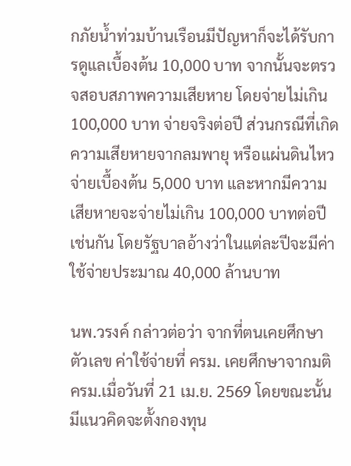กภัยน้ำท่วมบ้านเรือนมีปัญหาก็จะได้รับการดูแลเบื้องต้น 10,000 บาท จากนั้นจะตรวจสอบสภาพความเสียหาย โดยจ่ายไม่เกิน 100,000 บาท จ่ายจริงต่อปี ส่วนกรณีที่เกิดความเสียหายจากลมพายุ หรือแผ่นดินไหวจ่ายเบื้องต้น 5,000 บาท และหากมีความเสียหายจะจ่ายไม่เกิน 100,000 บาทต่อปีเช่นกัน โดยรัฐบาลอ้างว่าในแต่ละปีจะมีค่าใช้จ่ายประมาณ 40,000 ล้านบาท

นพ.วรงค์ กล่าวต่อว่า จากที่ตนเคยศึกษาตัวเลข ค่าใช้จ่ายที่ ครม. เคยศึกษาจากมติครม.เมื่อวันที่ 21 เม.ย. 2569 โดยขณะนั้นมีแนวคิดจะตั้งกองทุน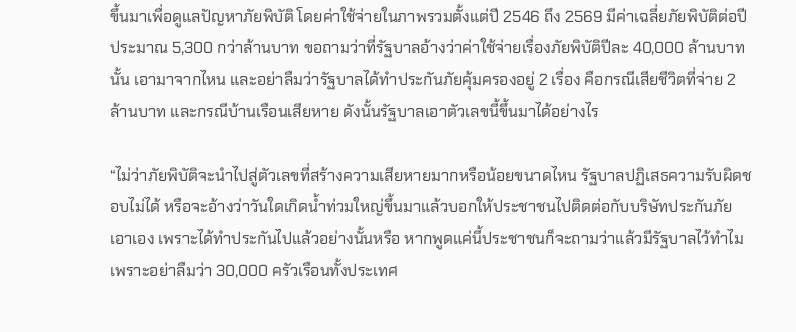ขึ้นมาเพื่อดูแลปัญหาภัยพิบัติ โดยค่าใช้จ่ายในภาพรวมตั้งแต่ปี 2546 ถึง 2569 มีค่าเฉลี่ยภัยพิบัติต่อปีประมาณ 5,300 กว่าล้านบาท ขอถามว่าที่รัฐบาลอ้างว่าค่าใช้จ่ายเรื่องภัยพิบัติปีละ 40,000 ล้านบาทนั้น เอามาจากไหน และอย่าลืมว่ารัฐบาลได้ทำประกันภัยคุ้มครองอยู่ 2 เรื่อง คือกรณีเสียชีวิตที่จ่าย 2 ล้านบาท และกรณีบ้านเรือนเสียหาย ดังนั้นรัฐบาลเอาตัวเลขนี้ขึ้นมาได้อย่างไร

“ไม่ว่าภัยพิบัติจะนำไปสู่ตัวเลขที่สร้างความเสียหายมากหรือน้อยขนาดไหน รัฐบาลปฏิเสธความรับผิดชอบไม่ได้ หรือจะอ้างว่าวันใดเกิดน้ำท่วมใหญ่ขึ้นมาแล้วบอกให้ประชาชนไปติดต่อกับบริษัทประกันภัยเอาเอง เพราะได้ทำประกันไปแล้วอย่างนั้นหรือ หากพูดแค่นี้ประชาชนก็จะถามว่าแล้วมีรัฐบาลไว้ทำไม เพราะอย่าลืมว่า 30,000 ครัวเรือนทั้งประเทศ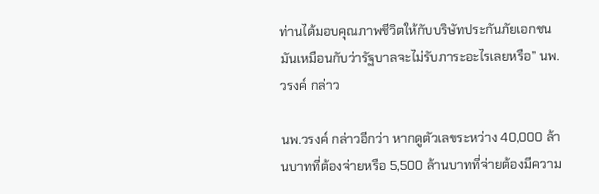ท่านได้มอบคุณภาพชีวิตให้กับบริษัทประกันภัยเอกชนมันเหมือนกับว่ารัฐบาลจะไม่รับภาระอะไรเลยหรือ” นพ.วรงค์ กล่าว

นพ.วรงค์ กล่าวอีกว่า หากดูตัวเลขระหว่าง 40,000 ล้านบาทที่ต้องจ่ายหรือ 5,500 ล้านบาทที่จ่ายต้องมีความ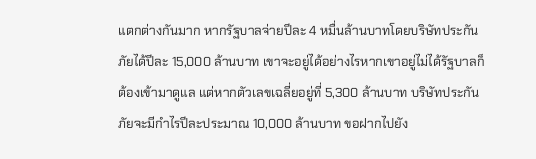แตกต่างกันมาก หากรัฐบาลจ่ายปีละ 4 หมื่นล้านบาทโดยบริษัทประกันภัยได้ปีละ 15,000 ล้านบาท เขาจะอยู่ได้อย่างไรหากเขาอยู่ไม่ได้รัฐบาลก็ต้องเข้ามาดูแล แต่หากตัวเลขเฉลี่ยอยู่ที่ 5,300 ล้านบาท บริษัทประกันภัยจะมีกำไรปีละประมาณ 10,000 ล้านบาท ขอฝากไปยัง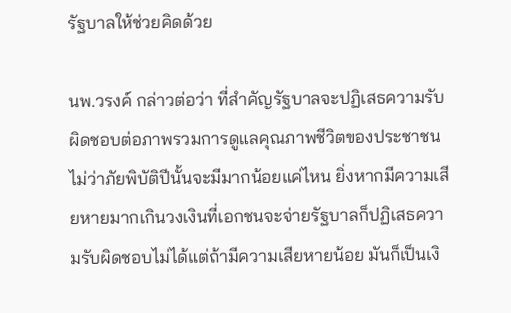รัฐบาลให้ช่วยคิดด้วย

นพ.วรงค์ กล่าวต่อว่า ที่สำคัญรัฐบาลจะปฏิเสธความรับผิดชอบต่อภาพรวมการดูแลคุณภาพชีวิตของประชาชน ไม่ว่าภัยพิบัติปีนั้นจะมีมากน้อยแค่ไหน ยิ่งหากมีความเสียหายมากเกินวงเงินที่เอกชนจะจ่ายรัฐบาลก็ปฏิเสธความรับผิดชอบไม่ได้แต่ถ้ามีความเสียหายน้อย มันก็เป็นเงิ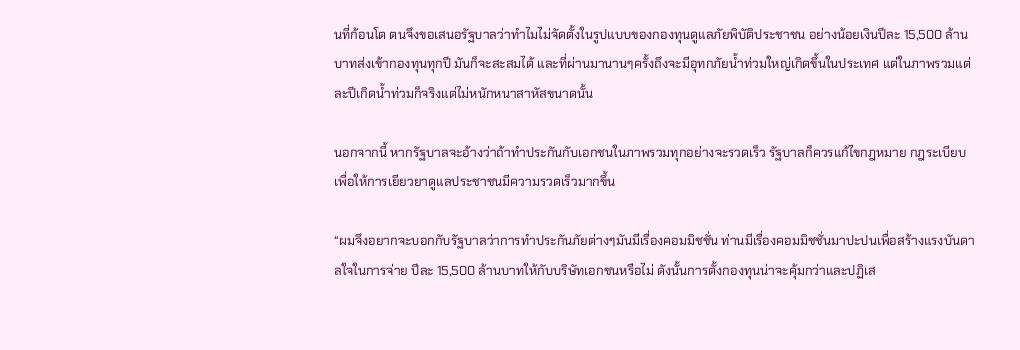นที่ก้อนโต ตนจึงขอเสนอรัฐบาลว่าทำไมไม่จัดตั้งในรูปแบบของกองทุนดูแลภัยพิบัติประชาชน อย่างน้อยเงินปีละ 15,500 ล้านบาทส่งเข้ากองทุนทุกปี มันก็จะสะสมได้ และที่ผ่านมานานๆครั้งถึงจะมีอุทกภัยน้ำท่วมใหญ่เกิดขึ้นในประเทศ แต่ในภาพรวมแต่ละปีเกิดน้ำท่วมก็จริงแต่ไม่หนักหนาสาหัสขนาดนั้น

นอกจากนี้ หากรัฐบาลจะอ้างว่าถ้าทำประกันกับเอกชนในภาพรวมทุกอย่างจะรวดเร็ว รัฐบาลก็ควรแก้ไขกฎหมาย กฎระเบียบ เพื่อให้การเยียวยาดูแลประชาชนมีความรวดเร็วมากขึ้น

“ผมจึงอยากจะบอกกับรัฐบาลว่าการทำประกันภัยต่างๆมันมีเรื่องคอมมิชชั่น ท่านมีเรื่องคอมมิชชั่นมาปะปนเพื่อสร้างแรงบันดาลใจในการจ่าย ปีละ 15,500 ล้านบาทให้กับบริษัทเอกชนหรือไม่ ดังนั้นการตั้งกองทุนน่าจะคุ้มกว่าและปฏิเส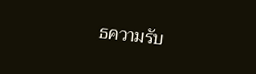ธความรับ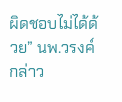ผิดชอบไม่ได้ด้วย” นพ.วรงค์ กล่าว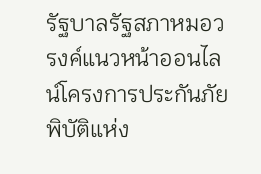รัฐบาลรัฐสภาหมอวรงค์แนวหน้าออนไลน์โครงการประกันภัยพิบัติแห่ง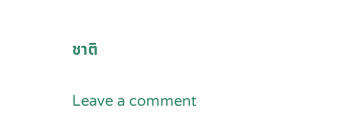ชาติ

Leave a comment